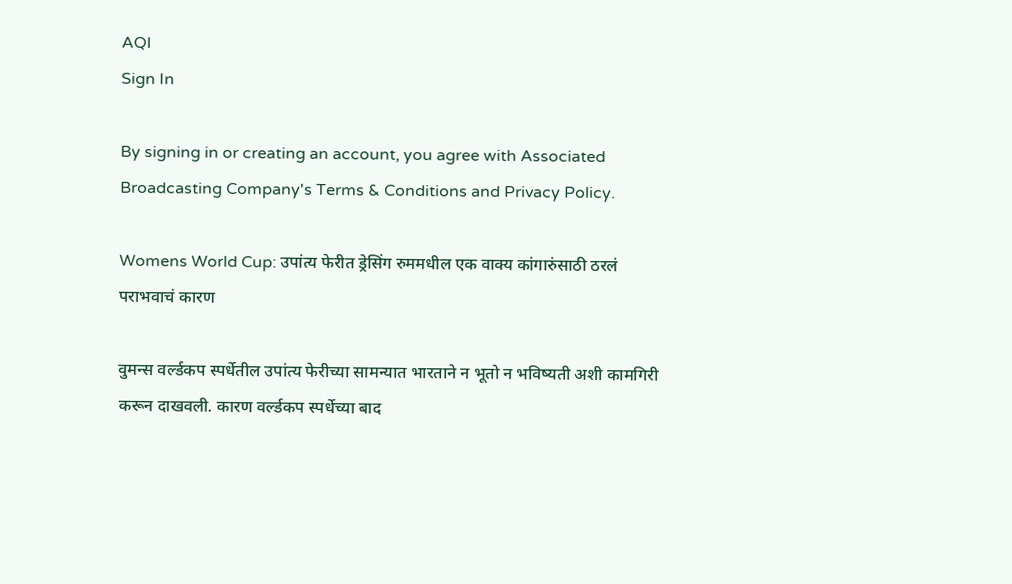AQI
Sign In

By signing in or creating an account, you agree with Associated Broadcasting Company's Terms & Conditions and Privacy Policy.

Womens World Cup: उपांत्य फेरीत ड्रेसिंग रुममधील एक वाक्य कांगारुंसाठी ठरलं पराभवाचं कारण

वुमन्स वर्ल्डकप स्पर्धेतील उपांत्य फेरीच्या सामन्यात भारताने न भूतो न भविष्यती अशी कामगिरी करून दाखवली. कारण वर्ल्डकप स्पर्धेच्या बाद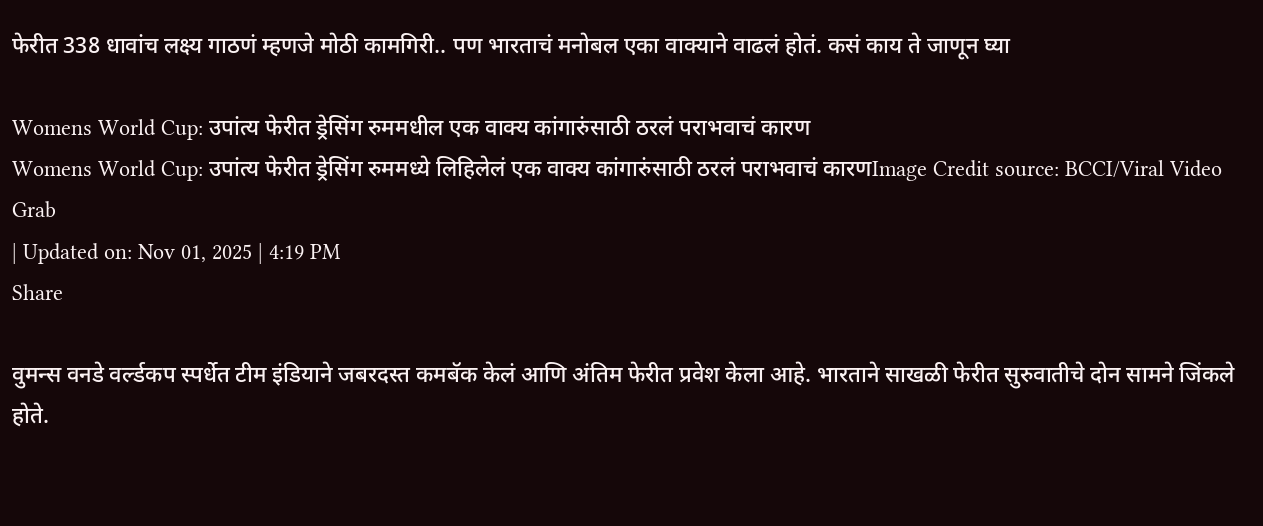फेरीत 338 धावांच लक्ष्य गाठणं म्हणजे मोठी कामगिरी.. पण भारताचं मनोबल एका वाक्याने वाढलं होतं. कसं काय ते जाणून घ्या

Womens World Cup: उपांत्य फेरीत ड्रेसिंग रुममधील एक वाक्य कांगारुंसाठी ठरलं पराभवाचं कारण
Womens World Cup: उपांत्य फेरीत ड्रेसिंग रुममध्ये लिहिलेलं एक वाक्य कांगारुंसाठी ठरलं पराभवाचं कारणImage Credit source: BCCI/Viral Video Grab
| Updated on: Nov 01, 2025 | 4:19 PM
Share

वुमन्स वनडे वर्ल्डकप स्पर्धेत टीम इंडियाने जबरदस्त कमबॅक केलं आणि अंतिम फेरीत प्रवेश केला आहे. भारताने साखळी फेरीत सुरुवातीचे दोन सामने जिंकले होते.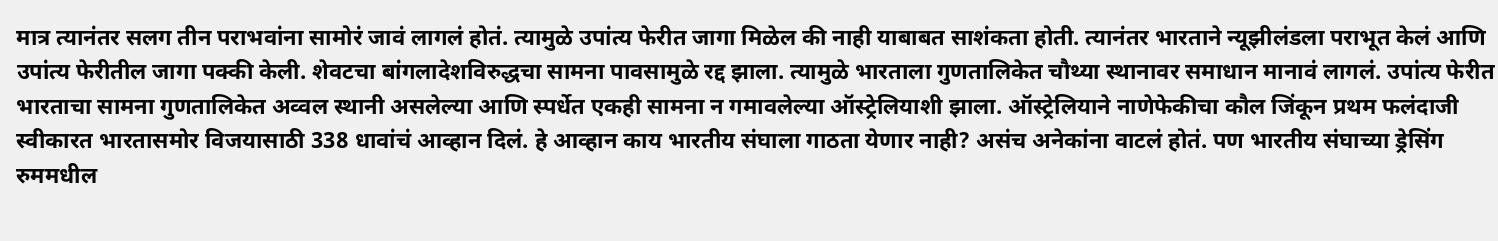मात्र त्यानंतर सलग तीन पराभवांना सामोरं जावं लागलं होतं. त्यामुळे उपांत्य फेरीत जागा मिळेल की नाही याबाबत साशंकता होती. त्यानंतर भारताने न्यूझीलंडला पराभूत केलं आणि उपांत्य फेरीतील जागा पक्की केली. शेवटचा बांगलादेशविरुद्धचा सामना पावसामुळे रद्द झाला. त्यामुळे भारताला गुणतालिकेत चौथ्या स्थानावर समाधान मानावं लागलं. उपांत्य फेरीत भारताचा सामना गुणतालिकेत अव्वल स्थानी असलेल्या आणि स्पर्धेत एकही सामना न गमावलेल्या ऑस्ट्रेलियाशी झाला. ऑस्ट्रेलियाने नाणेफेकीचा कौल जिंकून प्रथम फलंदाजी स्वीकारत भारतासमोर विजयासाठी 338 धावांचं आव्हान दिलं. हे आव्हान काय भारतीय संघाला गाठता येणार नाही? असंच अनेकांना वाटलं होतं. पण भारतीय संघाच्या ड्रेसिंग रुममधील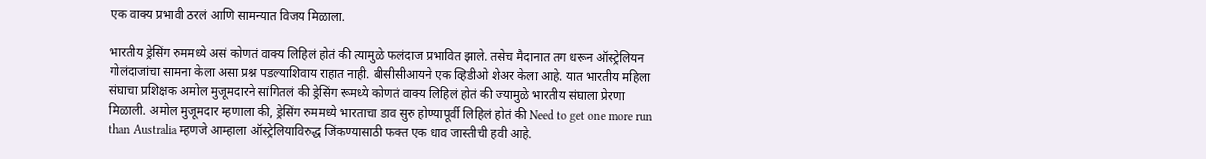एक वाक्य प्रभावी ठरलं आणि सामन्यात विजय मिळाला.

भारतीय ड्रेसिंग रुममध्ये असं कोणतं वाक्य लिहिलं होतं की त्यामुळे फलंदाज प्रभावित झाले. तसेच मैदानात तग धरून ऑस्ट्रेलियन गोलंदाजांचा सामना केला असा प्रश्न पडल्याशिवाय राहात नाही. बीसीसीआयने एक व्हिडीओ शेअर केला आहे. यात भारतीय महिला संघाचा प्रशिक्षक अमोल मुजूमदारने सांगितलं की ड्रेसिंग रूमध्ये कोणतं वाक्य लिहिलं होतं की ज्यामुळे भारतीय संघाला प्रेरणा मिळाली. अमोल मुजूमदार म्हणाला की, ड्रेसिंग रुममध्ये भारताचा डाव सुरु होण्यापूर्वी लिहिलं होतं की Need to get one more run than Australia म्हणजे आम्हाला ऑस्ट्रेलियाविरुद्ध जिंकण्यासाठी फक्त एक धाव जास्तीची हवी आहे.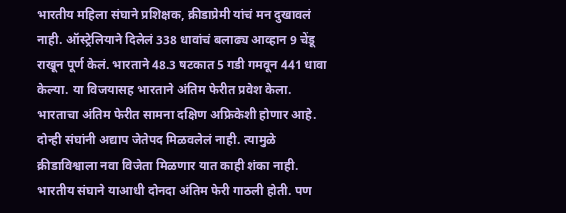भारतीय महिला संघाने प्रशिक्षक, क्रीडाप्रेमी यांचं मन दुखावलं नाही. ऑस्ट्रेलियाने दिलेलं 338 धावांचं बलाढ्य आव्हान 9 चेंडू राखून पूर्ण केलं. भारताने 48.3 षटकात 5 गडी गमवून 441 धावा केल्या. या विजयासह भारताने अंतिम फेरीत प्रवेश केला. भारताचा अंतिम फेरीत सामना दक्षिण अफ्रिकेशी होणार आहे. दोन्ही संघांनी अद्याप जेतेपद मिळवलेलं नाही. त्यामुळे क्रीडाविश्वाला नवा विजेता मिळणार यात काही शंका नाही. भारतीय संघाने याआधी दोनदा अंतिम फेरी गाठली होती. पण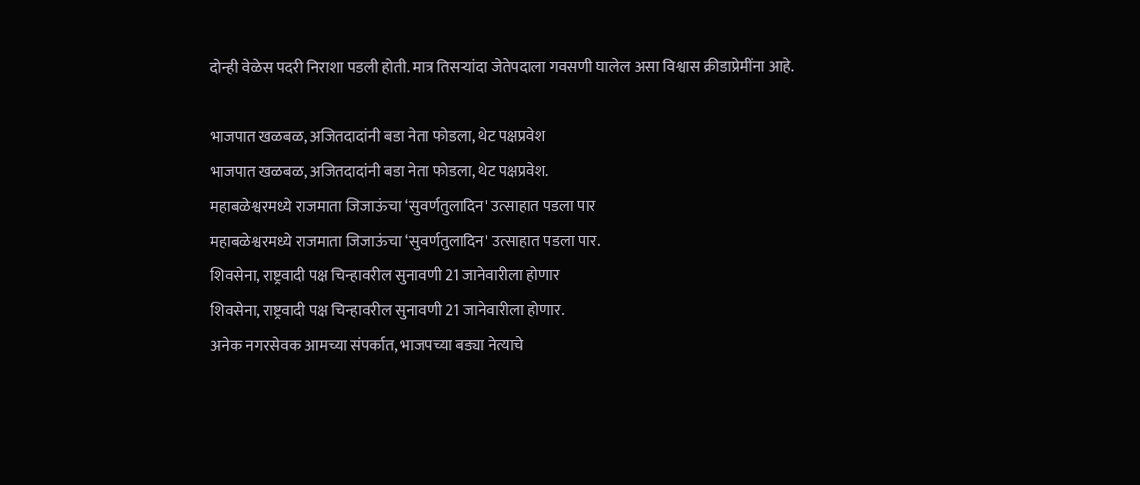दोन्ही वेळेस पदरी निराशा पडली होती. मात्र तिसऱ्यांदा जेतेपदाला गवसणी घालेल असा विश्वास क्रीडाप्रेमींना आहे.

भाजपात खळबळ, अजितदादांनी बडा नेता फोडला, थेट पक्षप्रवेश
भाजपात खळबळ, अजितदादांनी बडा नेता फोडला, थेट पक्षप्रवेश.
महाबळेश्वरमध्ये राजमाता जिजाऊंचा ‘सुवर्णतुलादिन' उत्साहात पडला पार
महाबळेश्वरमध्ये राजमाता जिजाऊंचा ‘सुवर्णतुलादिन' उत्साहात पडला पार.
शिवसेना, राष्ट्रवादी पक्ष चिन्हावरील सुनावणी 21 जानेवारीला होणार
शिवसेना, राष्ट्रवादी पक्ष चिन्हावरील सुनावणी 21 जानेवारीला होणार.
अनेक नगरसेवक आमच्या संपर्कात, भाजपच्या बड्या नेत्याचे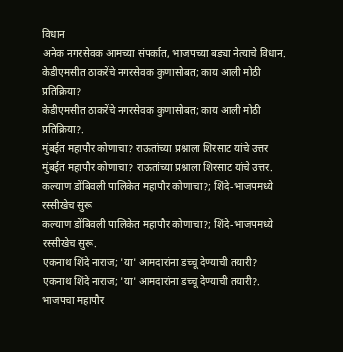विधान
अनेक नगरसेवक आमच्या संपर्कात, भाजपच्या बड्या नेत्याचे विधान.
केडीएमसीत ठाकरेंचे नगरसेवक कुणासोबत; काय आली मोठी प्रतिक्रिया?
केडीएमसीत ठाकरेंचे नगरसेवक कुणासोबत; काय आली मोठी प्रतिक्रिया?.
मुंबईत महापौर कोणाचा? राऊतांच्या प्रश्नाला शिरसाट यांचे उत्तर
मुंबईत महापौर कोणाचा? राऊतांच्या प्रश्नाला शिरसाट यांचे उत्तर.
कल्याण डोंबिवली पालिकेत महापौर कोणाचा?; शिंदे-भाजपमध्ये रस्सीखेच सुरू
कल्याण डोंबिवली पालिकेत महापौर कोणाचा?; शिंदे-भाजपमध्ये रस्सीखेच सुरू.
एकनाथ शिंदे नाराज; 'या' आमदारांना डच्चू देण्याची तयारी?
एकनाथ शिंदे नाराज; 'या' आमदारांना डच्चू देण्याची तयारी?.
भाजपचा महापौर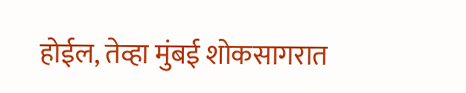होईल, तेव्हा मुंबई शोकसागरात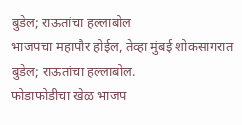बुडेल; राऊतांचा हल्लाबोल
भाजपचा महापौर होईल, तेव्हा मुंबई शोकसागरात बुडेल; राऊतांचा हल्लाबोल.
फोडाफोडीचा खेळ भाजप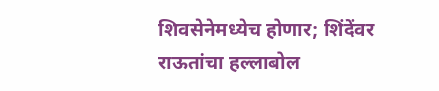शिवसेनेमध्येच होणार; शिंदेंवर राऊतांचा हल्लाबोल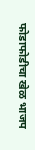फोडाफोडीचा खेळ भाजप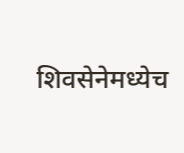शिवसेनेमध्येच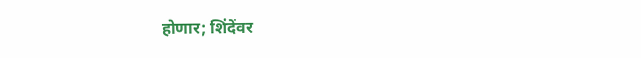होणार; शिंदेंवर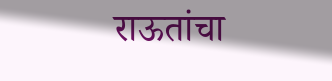राऊतांचा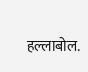हल्लाबोल.